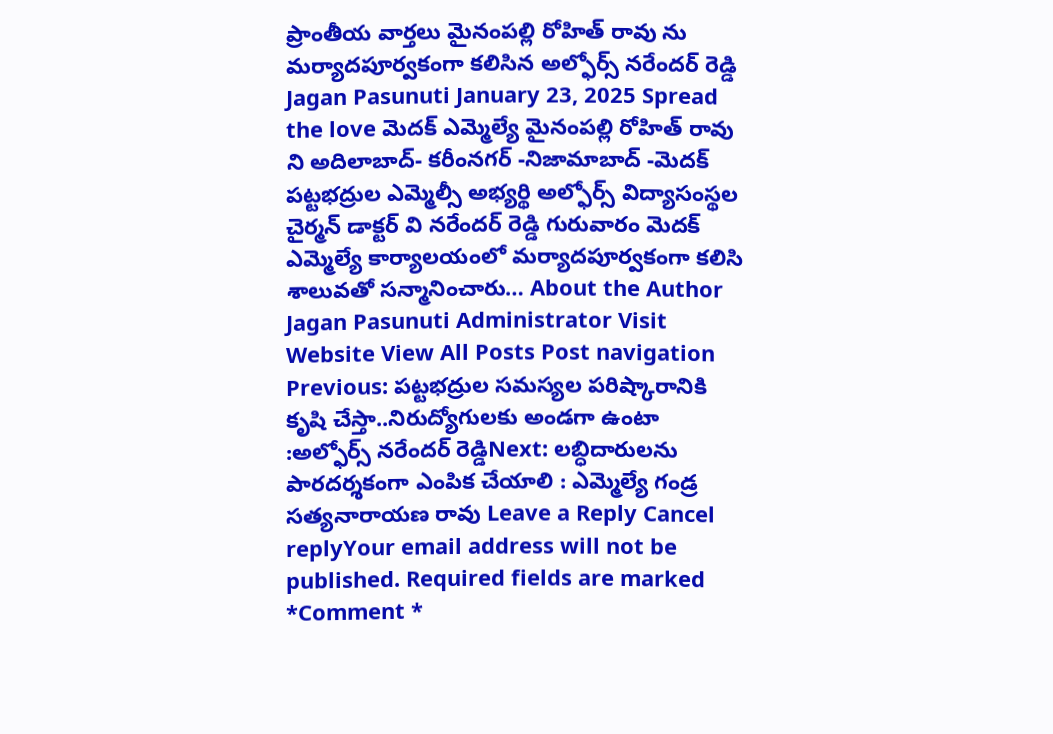ప్రాంతీయ వార్తలు మైనంపల్లి రోహిత్ రావు ను మర్యాదపూర్వకంగా కలిసిన అల్ఫోర్స్ నరేందర్ రెడ్డి Jagan Pasunuti January 23, 2025 Spread the love మెదక్ ఎమ్మెల్యే మైనంపల్లి రోహిత్ రావు ని అదిలాబాద్- కరీంనగర్ -నిజామాబాద్ -మెదక్ పట్టభద్రుల ఎమ్మెల్సీ అభ్యర్థి అల్ఫోర్స్ విద్యాసంస్థల చైర్మన్ డాక్టర్ వి నరేందర్ రెడ్డి గురువారం మెదక్ ఎమ్మెల్యే కార్యాలయంలో మర్యాదపూర్వకంగా కలిసి శాలువతో సన్మానించారు… About the Author Jagan Pasunuti Administrator Visit Website View All Posts Post navigation Previous: పట్టభద్రుల సమస్యల పరిష్కారానికి కృషి చేస్తా..నిరుద్యోగులకు అండగా ఉంటా :అల్ఫోర్స్ నరేందర్ రెడ్డిNext: లబ్ధిదారులను పారదర్శకంగా ఎంపిక చేయాలి : ఎమ్మెల్యే గండ్ర సత్యనారాయణ రావు Leave a Reply Cancel replyYour email address will not be published. Required fields are marked *Comment *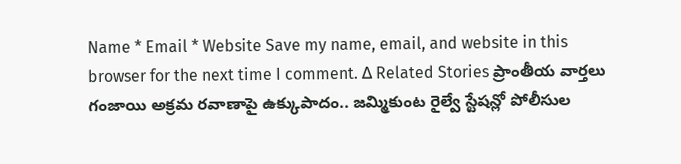Name * Email * Website Save my name, email, and website in this browser for the next time I comment. Δ Related Stories ప్రాంతీయ వార్తలు గంజాయి అక్రమ రవాణాపై ఉక్కుపాదం.. జమ్మికుంట రైల్వే స్టేషన్లో పోలీసుల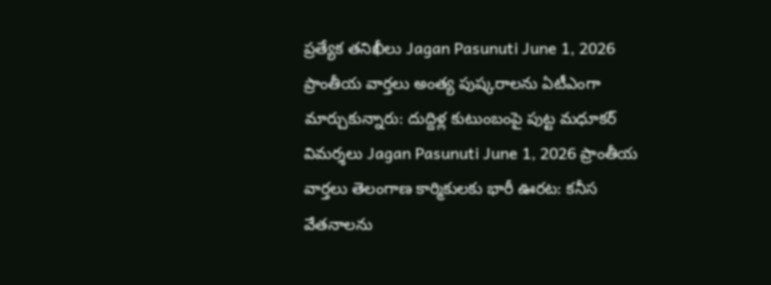ప్రత్యేక తనిఖీలు Jagan Pasunuti June 1, 2026 ప్రాంతీయ వార్తలు అంత్య పుష్కరాలను ఏటీఎంగా మార్చుకున్నారు: దుద్దిళ్ల కుటుంబంపై పుట్ట మధూకర్ విమర్శలు Jagan Pasunuti June 1, 2026 ప్రాంతీయ వార్తలు తెలంగాణ కార్మికులకు భారీ ఊరట: కనీస వేతనాలను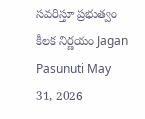సవరిస్తూ ప్రభుత్వం కీలక నిర్ణయం Jagan Pasunuti May 31, 2026